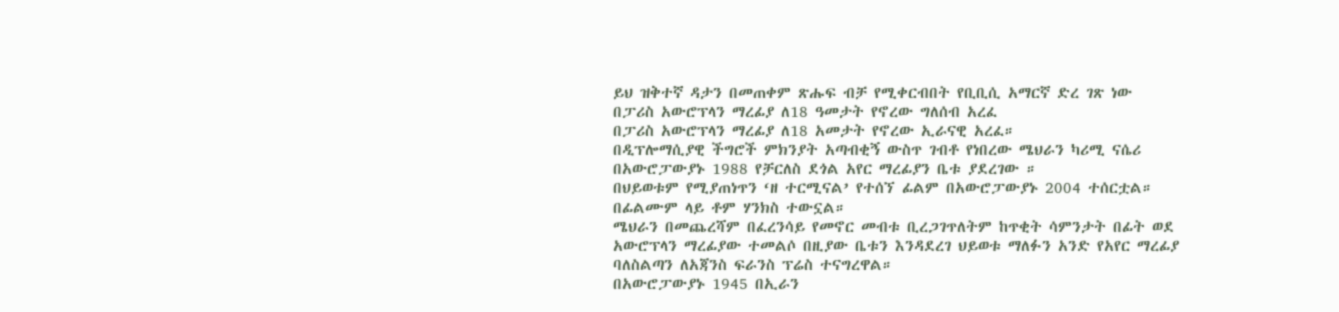ይህ ዝቅተኛ ዳታን በመጠቀም ጽሑፍ ብቻ የሚቀርብበት የቢቢሲ አማርኛ ድረ ገጽ ነው
በፓሪስ አውሮፕላን ማረፊያ ለ18 ዓመታት የኖረው ግለሰብ አረፈ
በፓሪስ አውሮፕላን ማረፊያ ለ18 አመታት የኖረው ኢራናዊ አረፈ።
በዲፕሎማሲያዊ ችግሮች ምክንያት አጣብቂኝ ውስጥ ገብቶ የነበረው ሜህራን ካሪሚ ናሴሪ በአውሮፓውያኑ 1988 የቻርለስ ደጎል አየር ማረፊያን ቤቱ ያደረገው ።
በህይወቱም የሚያጠነጥን ‘ዘ ተርሚናል’ የተሰኘ ፊልም በአውሮፓውያኑ 2004 ተሰርቷል።
በፊልሙም ላይ ቶም ሃንክስ ተውኗል።
ሜህራን በመጨረሻም በፈረንሳይ የመኖር መብቱ ቢረጋገጥለትም ከጥቂት ሳምንታት በፊት ወደ አውሮፕላን ማረፊያው ተመልሶ በዚያው ቤቱን እንዳደረገ ህይወቱ ማለፉን አንድ የአየር ማረፊያ ባለስልጣን ለአጃንስ ፍራንስ ፕሬስ ተናግረዋል።
በአውሮፓውያኑ 1945 በኢራን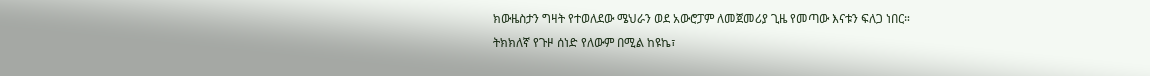ክውዜስታን ግዛት የተወለደው ሜህራን ወደ አውሮፓም ለመጀመሪያ ጊዜ የመጣው እናቱን ፍለጋ ነበር።
ትክክለኛ የጉዞ ሰነድ የለውም በሚል ከዩኬ፣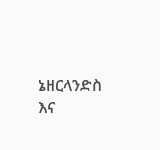ኔዘርላንድስ እና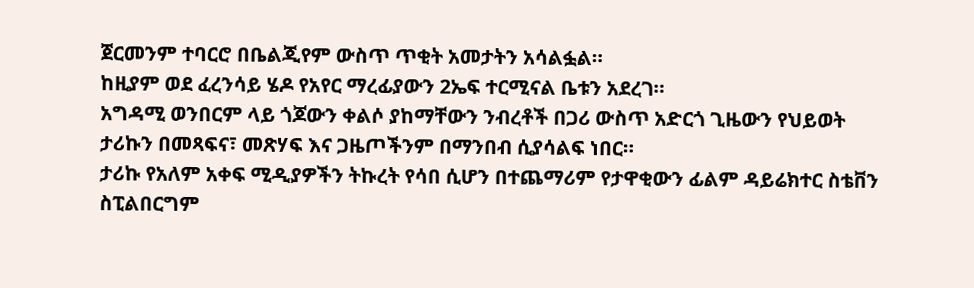ጀርመንም ተባርሮ በቤልጂየም ውስጥ ጥቂት አመታትን አሳልፏል።
ከዚያም ወደ ፈረንሳይ ሄዶ የአየር ማረፊያውን 2ኤፍ ተርሚናል ቤቱን አደረገ።
አግዳሚ ወንበርም ላይ ጎጆውን ቀልሶ ያከማቸውን ንብረቶች በጋሪ ውስጥ አድርጎ ጊዜውን የህይወት ታሪኩን በመጻፍና፣ መጽሃፍ እና ጋዜጦችንም በማንበብ ሲያሳልፍ ነበር።
ታሪኩ የአለም አቀፍ ሚዲያዎችን ትኩረት የሳበ ሲሆን በተጨማሪም የታዋቂውን ፊልም ዳይሬክተር ስቴቨን ስፒልበርግም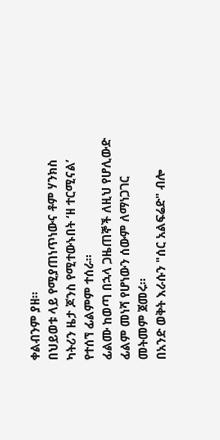ቀልብንም ያዘ።
በህይወቱ ላይ የሚያጠነጥነውና ቶም ሃንክስ ካትሪን ዜታ ጆንስ የሚተውኑበት ‘ዘ ተርሚናል’ የተሰኘ ፊልምም ተሰራ።
ፊልሙ ከወጣ በኋላ ጋዜጠኞች ለዚህ የሆሊውድ ፊልም መነሻ የሆነውን ሰውም ለማነጋገር መትመም ጀመሩ።
በአንድ ወቅት እራሱን "ሰር አልፍሬድ" ብሎ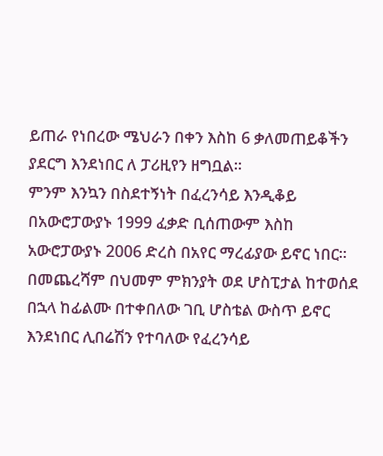ይጠራ የነበረው ሜህራን በቀን እስከ 6 ቃለመጠይቆችን ያደርግ እንደነበር ለ ፓሪዚየን ዘግቧል።
ምንም እንኳን በስደተኝነት በፈረንሳይ እንዲቆይ በአውሮፓውያኑ 1999 ፈቃድ ቢሰጠውም እስከ አውሮፓውያኑ 2006 ድረስ በአየር ማረፊያው ይኖር ነበር።
በመጨረሻም በህመም ምክንያት ወደ ሆስፒታል ከተወሰደ በኋላ ከፊልሙ በተቀበለው ገቢ ሆስቴል ውስጥ ይኖር እንደነበር ሊበሬሽን የተባለው የፈረንሳይ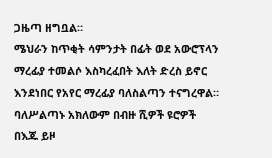ጋዜጣ ዘግቧል።
ሜህራን ከጥቂት ሳምንታት በፊት ወደ አውሮፕላን ማረፊያ ተመልሶ እስካረፈበት እለት ድረስ ይኖር እንደነበር የአየር ማረፊያ ባለስልጣን ተናግረዋል።
ባለሥልጣኑ አክለውም በብዙ ሺዎች ዩሮዎች በእጁ ይዞ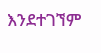እንደተገኘም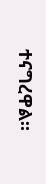ተናግረዋል።